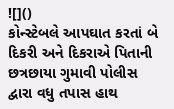![]()
કોન્સ્ટેબલે આપઘાત કરતાં બે દિકરી અને દિકરાએ પિતાની
છત્રછાયા ગુમાવી પોલીસ દ્વારા વધુ તપાસ હાથ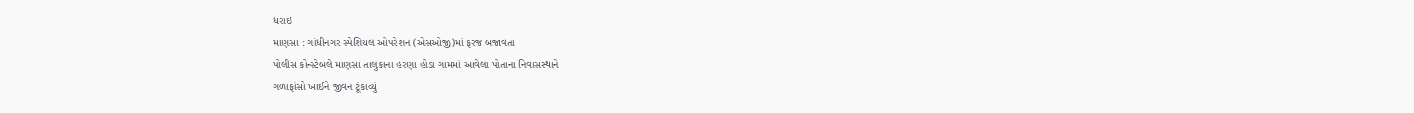ધરાઇ
માણસા : ગાંધીનગર સ્પેશિયલ ઓપરેશન (એસઓજી)માં ફરજ બજાવતા
પોલીસ કોન્સ્ટેબલે માણસા તાલુકાના હરણા હોડા ગામમાં આવેલા પોતાના નિવાસસ્થાને
ગળાફાંસો ખાઈને જીવન ટૂંકાવ્યું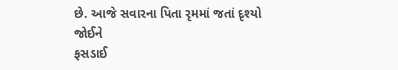છે. આજે સવારના પિતા રૃમમાં જતાં દૃશ્યો જોઈને
ફસડાઈ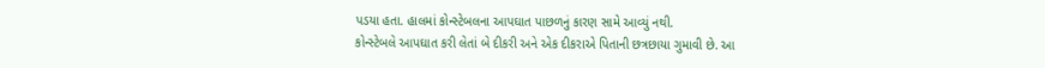પડયા હતા. હાલમાં કોન્સ્ટેબલના આપઘાત પાછળનું કારણ સામે આવ્યું નથી.
કોન્સ્ટેબલે આપઘાત કરી લેતાં બે દીકરી અને એક દીકરાએ પિતાની છત્રછાયા ગુમાવી છે. આ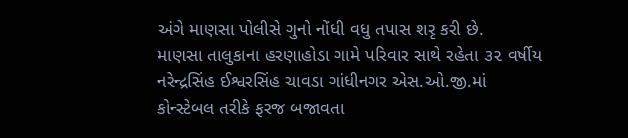અંગે માણસા પોલીસે ગુનો નોંધી વધુ તપાસ શરૃ કરી છે.
માણસા તાલુકાના હરણાહોડા ગામે પરિવાર સાથે રહેતા ૩૨ વર્ષીય
નરેન્દ્રસિંહ ઈશ્વરસિંહ ચાવડા ગાંધીનગર એસ.ઓ.જી.માં કોન્સ્ટેબલ તરીકે ફરજ બજાવતા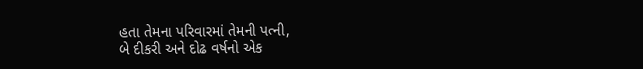હતા તેમના પરિવારમાં તેમની પત્ની,
બે દીકરી અને દોઢ વર્ષનો એક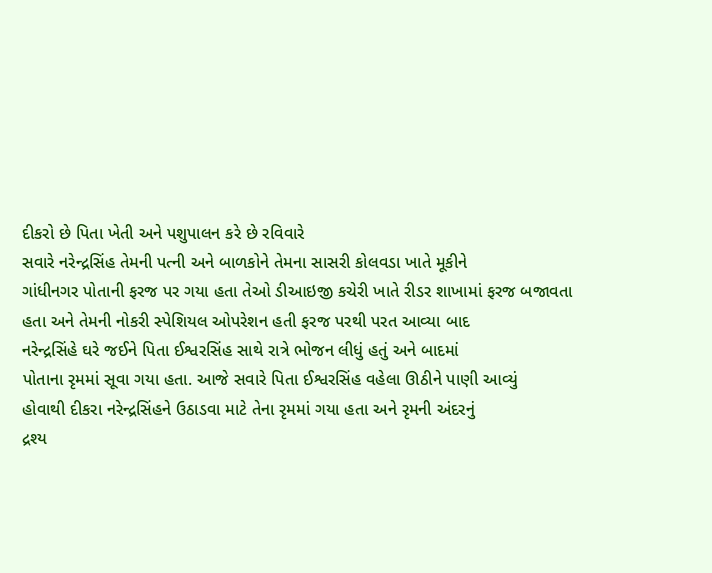દીકરો છે પિતા ખેતી અને પશુપાલન કરે છે રવિવારે
સવારે નરેન્દ્રસિંહ તેમની પત્ની અને બાળકોને તેમના સાસરી કોલવડા ખાતે મૂકીને
ગાંધીનગર પોતાની ફરજ પર ગયા હતા તેઓ ડીઆઇજી કચેરી ખાતે રીડર શાખામાં ફરજ બજાવતા
હતા અને તેમની નોકરી સ્પેશિયલ ઓપરેશન હતી ફરજ પરથી પરત આવ્યા બાદ
નરેન્દ્રસિંહે ઘરે જઈને પિતા ઈશ્વરસિંહ સાથે રાત્રે ભોજન લીધું હતું અને બાદમાં
પોતાના રૃમમાં સૂવા ગયા હતા. આજે સવારે પિતા ઈશ્વરસિંહ વહેલા ઊઠીને પાણી આવ્યું
હોવાથી દીકરા નરેન્દ્રસિંહને ઉઠાડવા માટે તેના રૃમમાં ગયા હતા અને રૃમની અંદરનું
દ્રશ્ય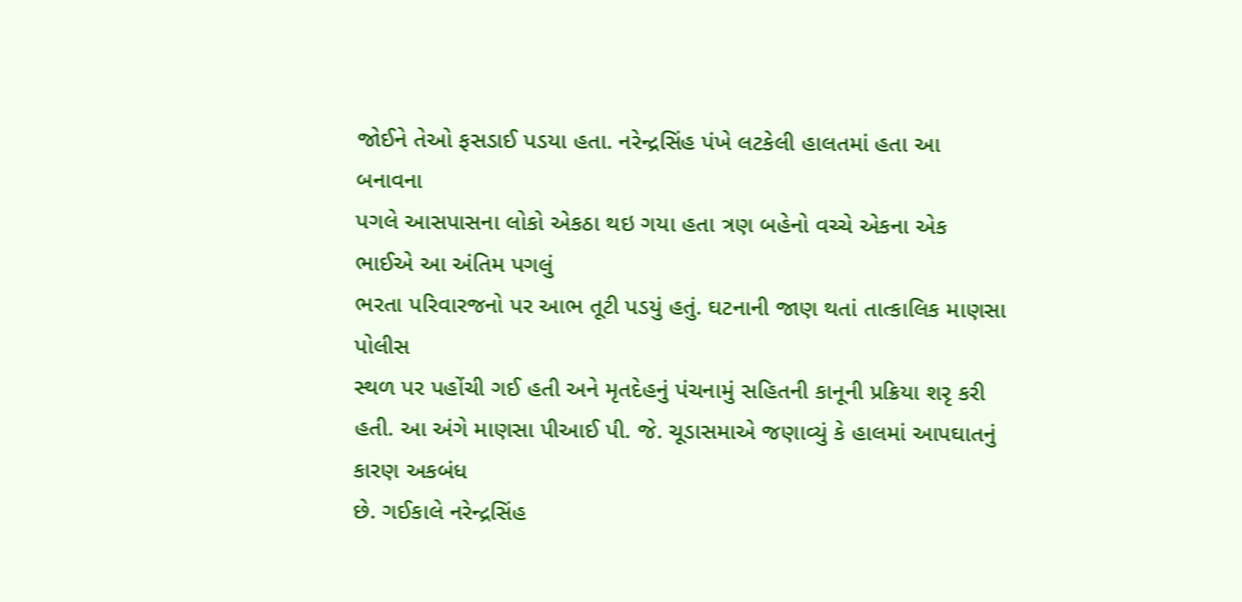જોઈને તેઓ ફસડાઈ પડયા હતા. નરેન્દ્રસિંહ પંખે લટકેલી હાલતમાં હતા આ બનાવના
પગલે આસપાસના લોકો એકઠા થઇ ગયા હતા ત્રણ બહેનો વચ્ચે એકના એક ભાઈએ આ અંતિમ પગલું
ભરતા પરિવારજનો પર આભ તૂટી પડયું હતું. ઘટનાની જાણ થતાં તાત્કાલિક માણસા પોલીસ
સ્થળ પર પહોંચી ગઈ હતી અને મૃતદેહનું પંચનામું સહિતની કાનૂની પ્રક્રિયા શરૃ કરી
હતી. આ અંગે માણસા પીઆઈ પી. જે. ચૂડાસમાએ જણાવ્યું કે હાલમાં આપઘાતનું કારણ અકબંધ
છે. ગઈકાલે નરેન્દ્રસિંહ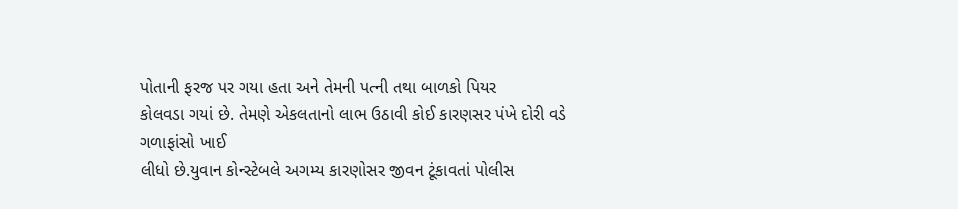પોતાની ફરજ પર ગયા હતા અને તેમની પત્ની તથા બાળકો પિયર
કોલવડા ગયાં છે. તેમણે એકલતાનો લાભ ઉઠાવી કોઈ કારણસર પંખે દોરી વડે ગળાફાંસો ખાઈ
લીધો છે.યુવાન કોન્સ્ટેબલે અગમ્ય કારણોસર જીવન ટૂંકાવતાં પોલીસ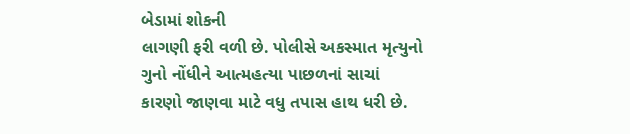બેડામાં શોકની
લાગણી ફરી વળી છે. પોલીસે અકસ્માત મૃત્યુનો ગુનો નોંધીને આત્મહત્યા પાછળનાં સાચાં
કારણો જાણવા માટે વધુ તપાસ હાથ ધરી છે.